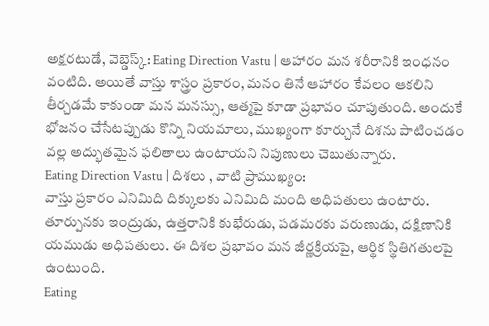అక్షరటుడే, వెబ్డెస్క్: Eating Direction Vastu | ఆహారం మన శరీరానికి ఇంధనం వంటిది. అయితే వాస్తు శాస్త్రం ప్రకారం, మనం తినే ఆహారం కేవలం ఆకలిని తీర్చడమే కాకుండా మన మనస్సు, ఆత్మపై కూడా ప్రభావం చూపుతుంది. అందుకే భోజనం చేసేటప్పుడు కొన్ని నియమాలు, ముఖ్యంగా కూర్చునే దిశను పాటించడం వల్ల అద్భుతమైన ఫలితాలు ఉంటాయని నిపుణులు చెబుతున్నారు.
Eating Direction Vastu | దిశలు , వాటి ప్రాముఖ్యం:
వాస్తు ప్రకారం ఎనిమిది దిక్కులకు ఎనిమిది మంది అధిపతులు ఉంటారు. తూర్పునకు ఇంద్రుడు, ఉత్తరానికి కుభేరుడు, పడమరకు వరుణుడు, దక్షిణానికి యముడు అధిపతులు. ఈ దిశల ప్రభావం మన జీర్ణక్రియపై, ఆర్థిక స్థితిగతులపై ఉంటుంది.
Eating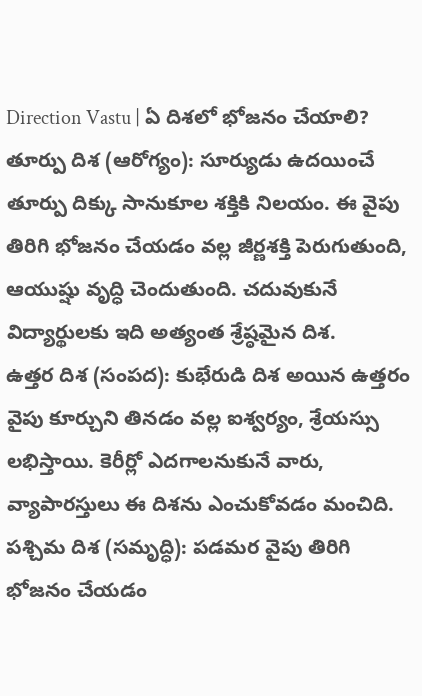Direction Vastu | ఏ దిశలో భోజనం చేయాలి?
తూర్పు దిశ (ఆరోగ్యం): సూర్యుడు ఉదయించే తూర్పు దిక్కు సానుకూల శక్తికి నిలయం. ఈ వైపు తిరిగి భోజనం చేయడం వల్ల జీర్ణశక్తి పెరుగుతుంది, ఆయుష్షు వృద్ధి చెందుతుంది. చదువుకునే విద్యార్థులకు ఇది అత్యంత శ్రేష్ఠమైన దిశ.
ఉత్తర దిశ (సంపద): కుభేరుడి దిశ అయిన ఉత్తరం వైపు కూర్చుని తినడం వల్ల ఐశ్వర్యం, శ్రేయస్సు లభిస్తాయి. కెరీర్లో ఎదగాలనుకునే వారు, వ్యాపారస్తులు ఈ దిశను ఎంచుకోవడం మంచిది.
పశ్చిమ దిశ (సమృద్ధి): పడమర వైపు తిరిగి భోజనం చేయడం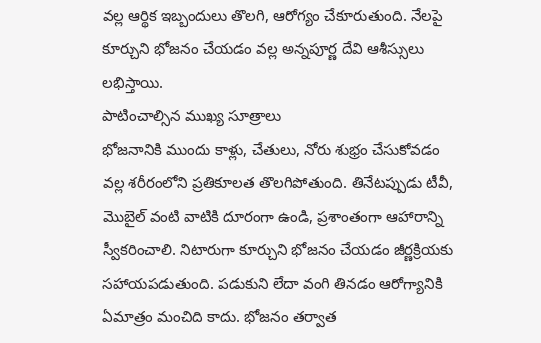వల్ల ఆర్థిక ఇబ్బందులు తొలగి, ఆరోగ్యం చేకూరుతుంది. నేలపై కూర్చుని భోజనం చేయడం వల్ల అన్నపూర్ణ దేవి ఆశీస్సులు లభిస్తాయి.
పాటించాల్సిన ముఖ్య సూత్రాలు
భోజనానికి ముందు కాళ్లు, చేతులు, నోరు శుభ్రం చేసుకోవడం వల్ల శరీరంలోని ప్రతికూలత తొలగిపోతుంది. తినేటప్పుడు టీవీ, మొబైల్ వంటి వాటికి దూరంగా ఉండి, ప్రశాంతంగా ఆహారాన్ని స్వీకరించాలి. నిటారుగా కూర్చుని భోజనం చేయడం జీర్ణక్రియకు సహాయపడుతుంది. పడుకుని లేదా వంగి తినడం ఆరోగ్యానికి ఏమాత్రం మంచిది కాదు. భోజనం తర్వాత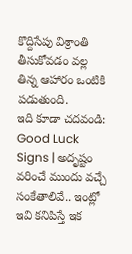కొద్దిసేపు విశ్రాంతి తీసుకోవడం వల్ల తిన్న ఆహారం ఒంటికి పడుతుంది.
ఇది కూడా చదవండి: Good Luck Signs | అదృష్టం వరించే ముందు వచ్చే సంకేతాలివే.. ఇంట్లో ఇవి కనిపిస్తే ఇక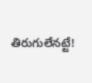తిరుగులేనట్టే!